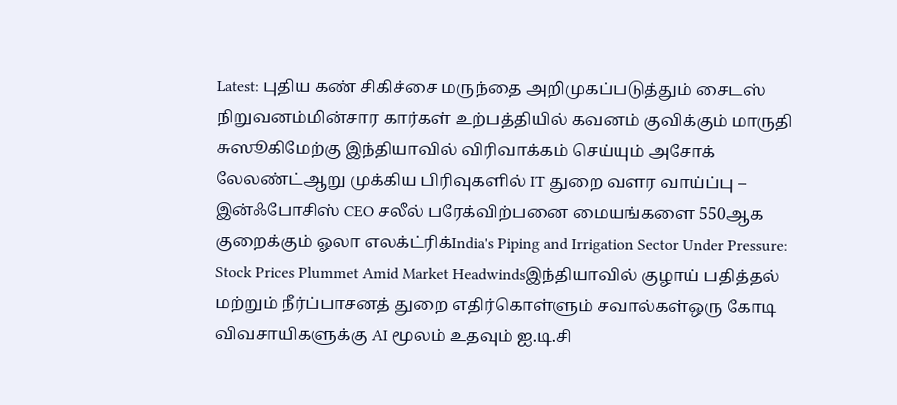Latest: புதிய கண் சிகிச்சை மருந்தை அறிமுகப்படுத்தும் சைடஸ் நிறுவனம்மின்சார கார்கள் உற்பத்தியில் கவனம் குவிக்கும் மாருதி சுஸூகிமேற்கு இந்தியாவில் விரிவாக்கம் செய்யும் அசோக் லேலண்ட்ஆறு முக்கிய பிரிவுகளில் IT துறை வளர வாய்ப்பு – இன்ஃபோசிஸ் CEO சலீல் பரேக்விற்பனை மையங்களை 550ஆக குறைக்கும் ஓலா எலக்ட்ரிக்India's Piping and Irrigation Sector Under Pressure: Stock Prices Plummet Amid Market Headwindsஇந்தியாவில் குழாய் பதித்தல் மற்றும் நீர்ப்பாசனத் துறை எதிர்கொள்ளும் சவால்கள்ஒரு கோடி விவசாயிகளுக்கு AI மூலம் உதவும் ஐ.டி.சி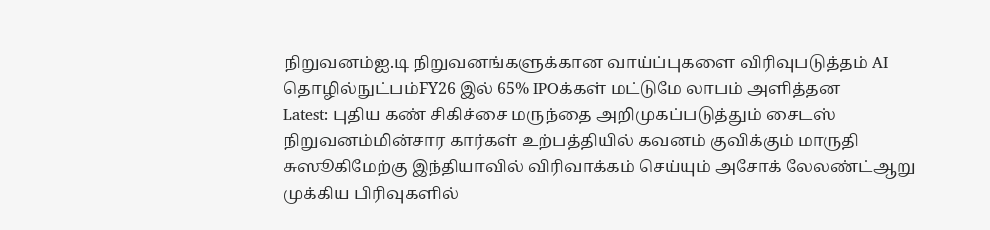நிறுவனம்ஐ.டி நிறுவனங்களுக்கான வாய்ப்புகளை விரிவுபடுத்தம் AI தொழில்நுட்பம்FY26 இல் 65% IPOக்கள் மட்டுமே லாபம் அளித்தன
Latest: புதிய கண் சிகிச்சை மருந்தை அறிமுகப்படுத்தும் சைடஸ் நிறுவனம்மின்சார கார்கள் உற்பத்தியில் கவனம் குவிக்கும் மாருதி சுஸூகிமேற்கு இந்தியாவில் விரிவாக்கம் செய்யும் அசோக் லேலண்ட்ஆறு முக்கிய பிரிவுகளில்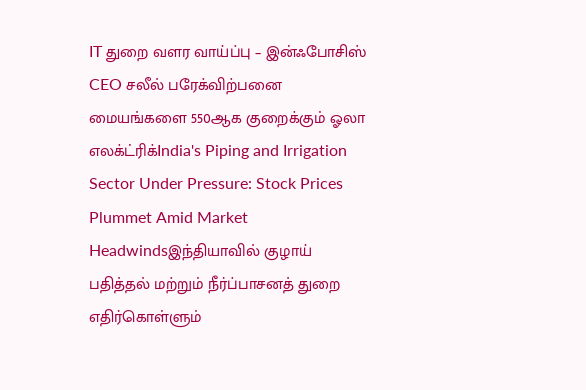IT துறை வளர வாய்ப்பு – இன்ஃபோசிஸ் CEO சலீல் பரேக்விற்பனை மையங்களை 550ஆக குறைக்கும் ஓலா எலக்ட்ரிக்India's Piping and Irrigation Sector Under Pressure: Stock Prices Plummet Amid Market Headwindsஇந்தியாவில் குழாய் பதித்தல் மற்றும் நீர்ப்பாசனத் துறை எதிர்கொள்ளும்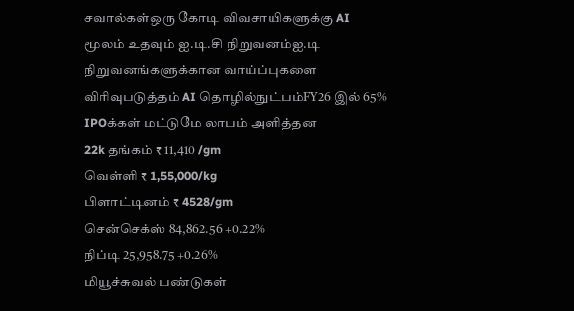சவால்கள்ஒரு கோடி விவசாயிகளுக்கு AI மூலம் உதவும் ஐ.டி.சி நிறுவனம்ஐ.டி நிறுவனங்களுக்கான வாய்ப்புகளை விரிவுபடுத்தம் AI தொழில்நுட்பம்FY26 இல் 65% IPOக்கள் மட்டுமே லாபம் அளித்தன
22k தங்கம் ₹ 11,410 /gm
வெள்ளி ₹ 1,55,000/kg
பிளாட்டினம் ₹ 4528/gm
சென்செக்ஸ் 84,862.56 +0.22%
நிப்டி 25,958.75 +0.26%
மியூச்சுவல் பண்டுகள்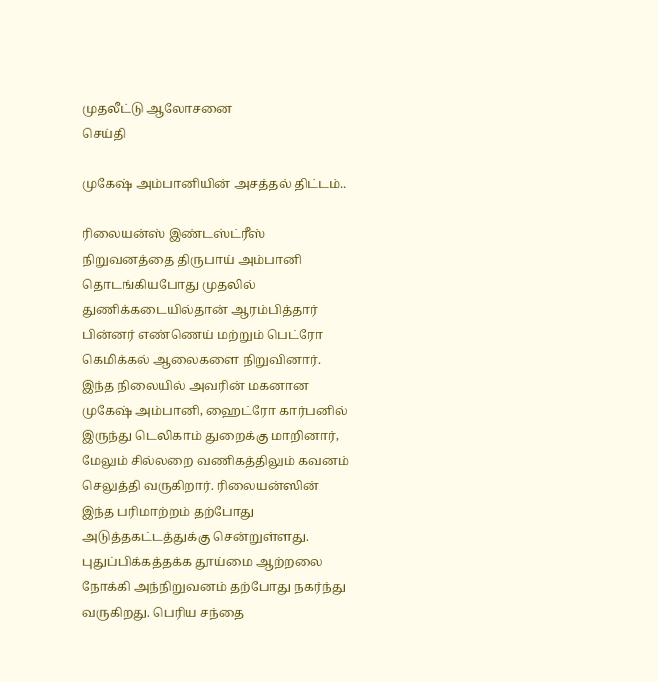முதலீட்டு ஆலோசனை
செய்தி

முகேஷ் அம்பானியின் அசத்தல் திட்டம்..

ரிலையன்ஸ் இண்டஸ்ட்ரீஸ் நிறுவனத்தை திருபாய் அம்பானி தொடங்கியபோது முதலில் துணிக்கடையில்தான் ஆரம்பித்தார் பின்னர் எண்ணெய் மற்றும் பெட்ரோ கெமிக்கல் ஆலைகளை நிறுவினார். இந்த நிலையில் அவரின் மகனான முகேஷ் அம்பானி, ஹைட்ரோ கார்பனில் இருந்து டெலிகாம் துறைக்கு மாறினார், மேலும் சில்லறை வணிகத்திலும் கவனம் செலுத்தி வருகிறார். ரிலையன்ஸின் இந்த பரிமாற்றம் தற்போது அடுத்தகட்டத்துக்கு சென்றுள்ளது. புதுப்பிக்கத்தக்க தூய்மை ஆற்றலை நோக்கி அந்நிறுவனம் தற்போது நகர்ந்து வருகிறது. பெரிய சந்தை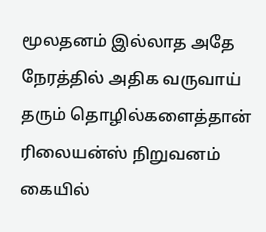மூலதனம் இல்லாத அதே நேரத்தில் அதிக வருவாய் தரும் தொழில்களைத்தான் ரிலையன்ஸ் நிறுவனம் கையில்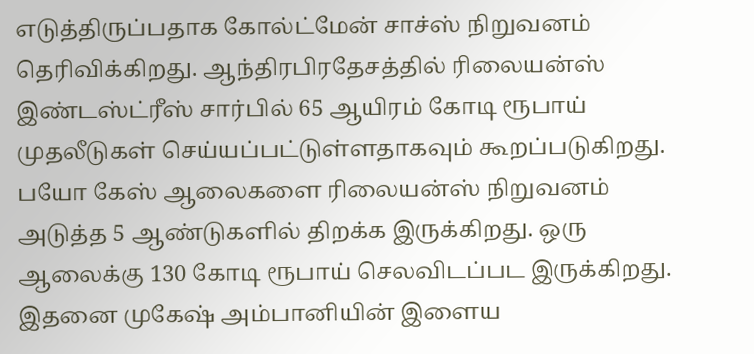எடுத்திருப்பதாக கோல்ட்மேன் சாச்ஸ் நிறுவனம் தெரிவிக்கிறது. ஆந்திரபிரதேசத்தில் ரிலையன்ஸ் இண்டஸ்ட்ரீஸ் சார்பில் 65 ஆயிரம் கோடி ரூபாய் முதலீடுகள் செய்யப்பட்டுள்ளதாகவும் கூறப்படுகிறது. பயோ கேஸ் ஆலைகளை ரிலையன்ஸ் நிறுவனம் அடுத்த 5 ஆண்டுகளில் திறக்க இருக்கிறது. ஒரு ஆலைக்கு 130 கோடி ரூபாய் செலவிடப்பட இருக்கிறது. இதனை முகேஷ் அம்பானியின் இளைய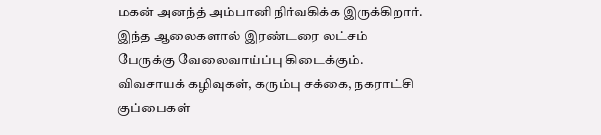மகன் அனந்த் அம்பானி நிர்வகிக்க இருக்கிறார். இந்த ஆலைகளால் இரண்டரை லட்சம் பேருக்கு வேலைவாய்ப்பு கிடைக்கும். விவசாயக் கழிவுகள், கரும்பு சக்கை, நகராட்சி குப்பைகள்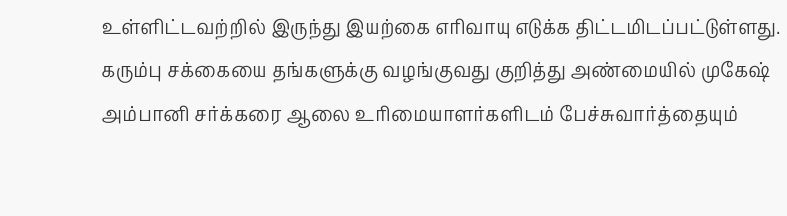உள்ளிட்டவற்றில் இருந்து இயற்கை எரிவாயு எடுக்க திட்டமிடப்பட்டுள்ளது. கரும்பு சக்கையை தங்களுக்கு வழங்குவது குறித்து அண்மையில் முகேஷ் அம்பானி சர்க்கரை ஆலை உரிமையாளர்களிடம் பேச்சுவார்த்தையும்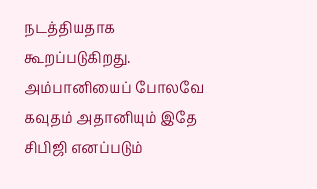நடத்தியதாக கூறப்படுகிறது. அம்பானியைப் போலவே கவுதம் அதானியும் இதே சிபிஜி எனப்படும்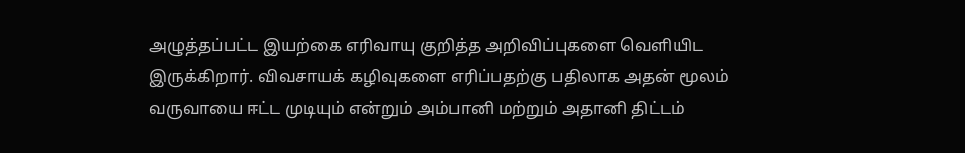அழுத்தப்பட்ட இயற்கை எரிவாயு குறித்த அறிவிப்புகளை வெளியிட இருக்கிறார். விவசாயக் கழிவுகளை எரிப்பதற்கு பதிலாக அதன் மூலம் வருவாயை ஈட்ட முடியும் என்றும் அம்பானி மற்றும் அதானி திட்டம்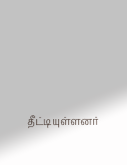தீட்டியுள்ளனர்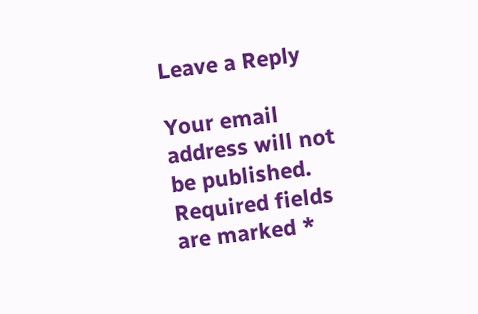Leave a Reply

Your email address will not be published. Required fields are marked *